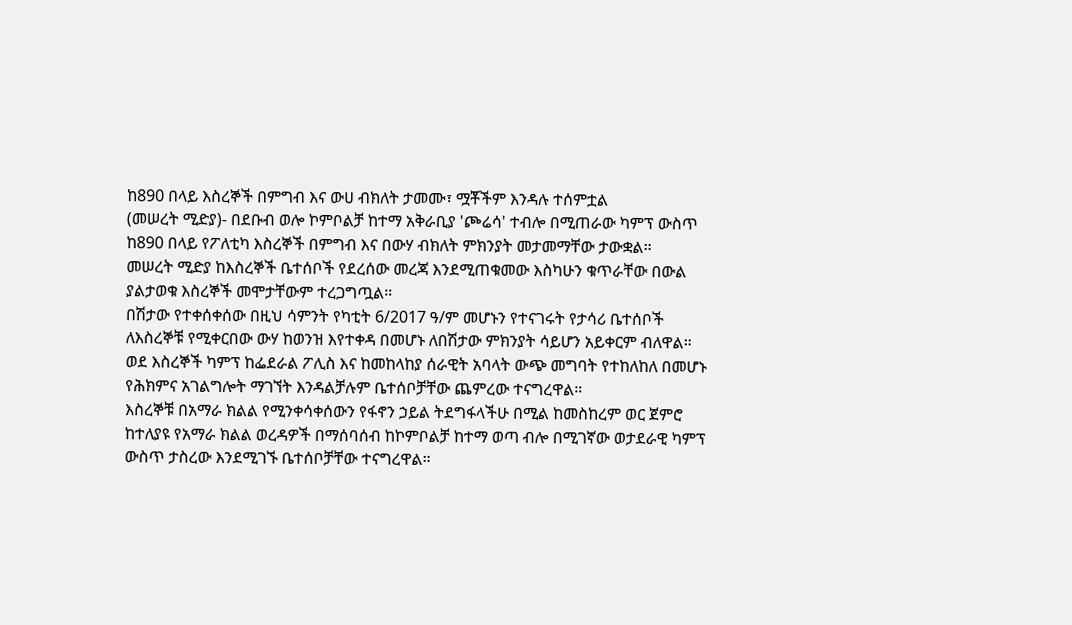ከ890 በላይ እስረኞች በምግብ እና ውሀ ብክለት ታመሙ፣ ሟቾችም እንዳሉ ተሰምቷል
(መሠረት ሚድያ)- በደቡብ ወሎ ኮምቦልቻ ከተማ አቅራቢያ 'ጮሬሳ' ተብሎ በሚጠራው ካምፕ ውስጥ ከ890 በላይ የፖለቲካ እስረኞች በምግብ እና በውሃ ብክለት ምክንያት መታመማቸው ታውቋል።
መሠረት ሚድያ ከእስረኞች ቤተሰቦች የደረሰው መረጃ እንደሚጠቁመው እስካሁን ቁጥራቸው በውል ያልታወቁ እስረኞች መሞታቸውም ተረጋግጧል።
በሽታው የተቀሰቀሰው በዚህ ሳምንት የካቲት 6/2017 ዓ/ም መሆኑን የተናገሩት የታሳሪ ቤተሰቦች ለእስረኞቹ የሚቀርበው ውሃ ከወንዝ እየተቀዳ በመሆኑ ለበሽታው ምክንያት ሳይሆን አይቀርም ብለዋል።
ወደ እስረኞች ካምፕ ከፌደራል ፖሊስ እና ከመከላከያ ሰራዊት አባላት ውጭ መግባት የተከለከለ በመሆኑ የሕክምና አገልግሎት ማገኘት እንዳልቻሉም ቤተሰቦቻቸው ጨምረው ተናግረዋል።
እስረኞቹ በአማራ ክልል የሚንቀሳቀሰውን የፋኖን ኃይል ትደግፋላችሁ በሚል ከመስከረም ወር ጀምሮ ከተለያዩ የአማራ ክልል ወረዳዎች በማሰባሰብ ከኮምቦልቻ ከተማ ወጣ ብሎ በሚገኛው ወታደራዊ ካምፕ ውስጥ ታስረው እንደሚገኙ ቤተሰቦቻቸው ተናግረዋል።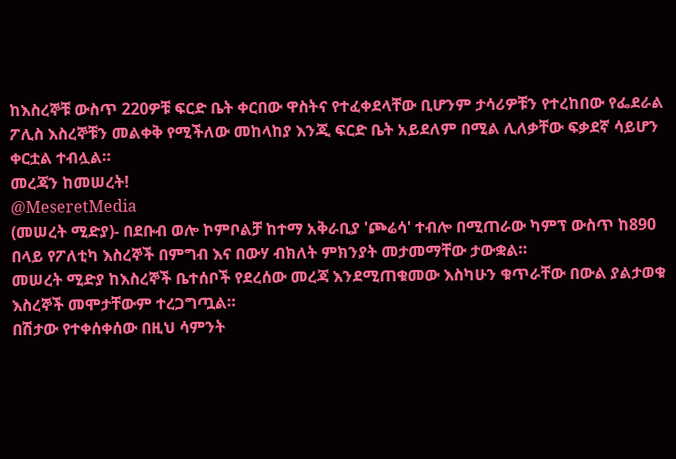ከእስረኞቹ ውስጥ 220ዎቹ ፍርድ ቤት ቀርበው ዋስትና የተፈቀደላቸው ቢሆንም ታሳሪዎቹን የተረከበው የፌደራል ፖሊስ እስረኞቹን መልቀቅ የሚችለው መከላከያ እንጂ ፍርድ ቤት አይደለም በሚል ሊለቃቸው ፍቃደኛ ሳይሆን ቀርቷል ተብሏል።
መረጃን ከመሠረት!
@MeseretMedia
(መሠረት ሚድያ)- በደቡብ ወሎ ኮምቦልቻ ከተማ አቅራቢያ 'ጮሬሳ' ተብሎ በሚጠራው ካምፕ ውስጥ ከ890 በላይ የፖለቲካ እስረኞች በምግብ እና በውሃ ብክለት ምክንያት መታመማቸው ታውቋል።
መሠረት ሚድያ ከእስረኞች ቤተሰቦች የደረሰው መረጃ እንደሚጠቁመው እስካሁን ቁጥራቸው በውል ያልታወቁ እስረኞች መሞታቸውም ተረጋግጧል።
በሽታው የተቀሰቀሰው በዚህ ሳምንት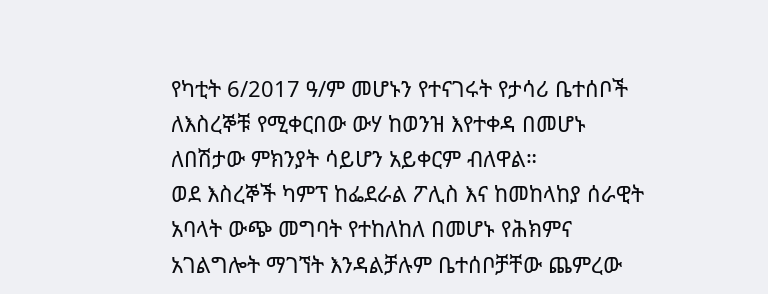የካቲት 6/2017 ዓ/ም መሆኑን የተናገሩት የታሳሪ ቤተሰቦች ለእስረኞቹ የሚቀርበው ውሃ ከወንዝ እየተቀዳ በመሆኑ ለበሽታው ምክንያት ሳይሆን አይቀርም ብለዋል።
ወደ እስረኞች ካምፕ ከፌደራል ፖሊስ እና ከመከላከያ ሰራዊት አባላት ውጭ መግባት የተከለከለ በመሆኑ የሕክምና አገልግሎት ማገኘት እንዳልቻሉም ቤተሰቦቻቸው ጨምረው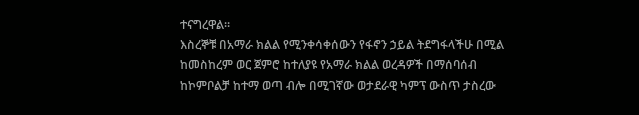ተናግረዋል።
እስረኞቹ በአማራ ክልል የሚንቀሳቀሰውን የፋኖን ኃይል ትደግፋላችሁ በሚል ከመስከረም ወር ጀምሮ ከተለያዩ የአማራ ክልል ወረዳዎች በማሰባሰብ ከኮምቦልቻ ከተማ ወጣ ብሎ በሚገኛው ወታደራዊ ካምፕ ውስጥ ታስረው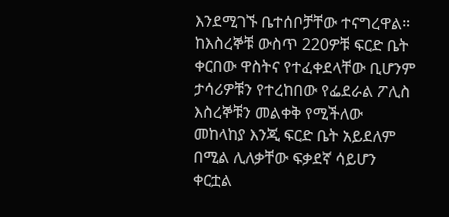እንደሚገኙ ቤተሰቦቻቸው ተናግረዋል።
ከእስረኞቹ ውስጥ 220ዎቹ ፍርድ ቤት ቀርበው ዋስትና የተፈቀደላቸው ቢሆንም ታሳሪዎቹን የተረከበው የፌደራል ፖሊስ እስረኞቹን መልቀቅ የሚችለው መከላከያ እንጂ ፍርድ ቤት አይደለም በሚል ሊለቃቸው ፍቃደኛ ሳይሆን ቀርቷል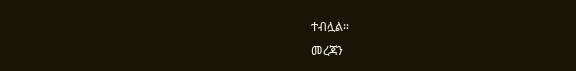ተብሏል።
መረጃን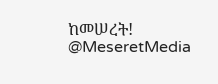ከመሠረት!
@MeseretMedia